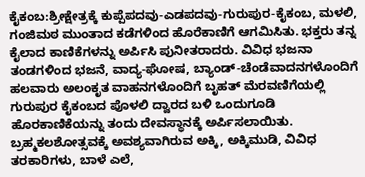ಕೈಕಂಬ:ಶ್ರೀಕ್ಷೇತ್ರಕ್ಕೆ ಕುಪ್ಪೆಪದವು-ಎಡಪದವು-ಗುರುಪುರ-ಕೈಕಂಬ, ಮಳಲಿ, ಗಂಜಿಮಠ ಮುಂತಾದ ಕಡೆಗಳಿಂದ ಹೊರೆಕಾಣಿಗೆ ಆಗಮಿಸಿತು. ಭಕ್ತರು ತನ್ನ ಕೈಲಾದ ಕಾಣಿಕೆಗಳನ್ನು ಅರ್ಪಿಸಿ ಪುನೀತರಾದರು. ವಿವಿಧ ಭಜನಾ ತಂಡಗಳಿಂದ ಭಜನೆ, ವಾದ್ಯ-ಘೋಷ, ಬ್ಯಾಂಡ್-ಚೆಂಡೆವಾದನಗಳೊಂದಿಗೆ ಹಲವಾರು ಅಲಂಕೃತ ವಾಹನಗಳೊಂದಿಗೆ ಬೃಹತ್ ಮೆರವಣಿಗೆಯಲ್ಲಿ ಗುರುಪುರ ಕೈಕಂಬದ ಪೊಳಲಿ ದ್ವಾರದ ಬಳಿ ಒಂದುಗೂಡಿ ಹೊರಕಾಣಿಕೆಯನ್ನು ತಂದು ದೇವಸ್ಥಾನಕ್ಕೆ ಅರ್ಪಿಸಲಾಯಿತು.
ಬ್ರಹ್ಮಕಲಶೋತ್ಸವಕ್ಕೆ ಅವಶ್ಯವಾಗಿರುವ ಅಕ್ಕಿ, ಅಕ್ಕಿಮುಡಿ, ವಿವಿಧ ತರಕಾರಿಗಳು, ಬಾಳೆ ಎಲೆ,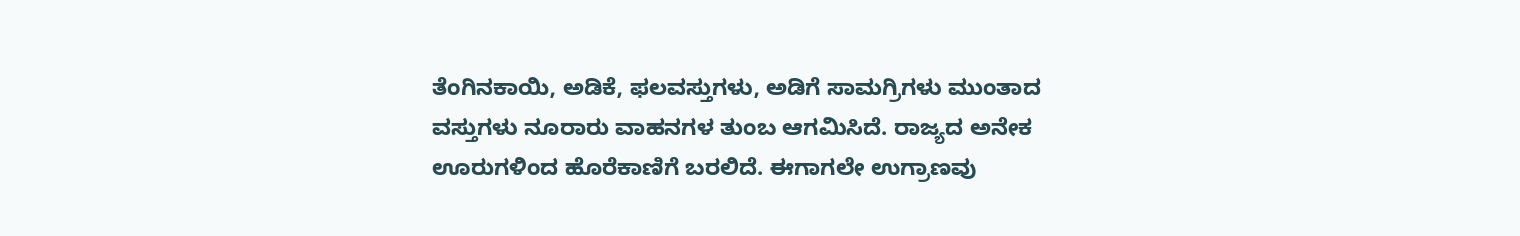ತೆಂಗಿನಕಾಯಿ, ಅಡಿಕೆ, ಫಲವಸ್ತುಗಳು, ಅಡಿಗೆ ಸಾಮಗ್ರಿಗಳು ಮುಂತಾದ ವಸ್ತುಗಳು ನೂರಾರು ವಾಹನಗಳ ತುಂಬ ಆಗಮಿಸಿದೆ. ರಾಜ್ಯದ ಅನೇಕ ಊರುಗಳಿಂದ ಹೊರೆಕಾಣಿಗೆ ಬರಲಿದೆ. ಈಗಾಗಲೇ ಉಗ್ರಾಣವು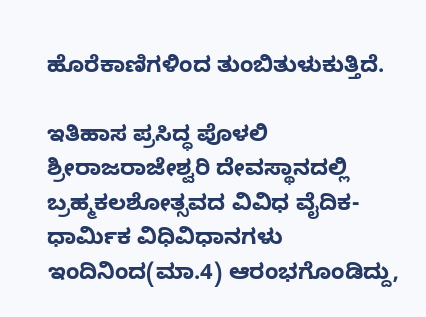ಹೊರೆಕಾಣಿಗಳಿಂದ ತುಂಬಿತುಳುಕುತ್ತಿದೆ.

ಇತಿಹಾಸ ಪ್ರಸಿದ್ಧ ಪೊಳಲಿ ಶ್ರೀರಾಜರಾಜೇಶ್ವರಿ ದೇವಸ್ಥಾನದಲ್ಲಿ ಬ್ರಹ್ಮಕಲಶೋತ್ಸವದ ವಿವಿಧ ವೈದಿಕ-ಧಾರ್ಮಿಕ ವಿಧಿವಿಧಾನಗಳು ಇಂದಿನಿಂದ(ಮಾ.4) ಆರಂಭಗೊಂಡಿದ್ದು,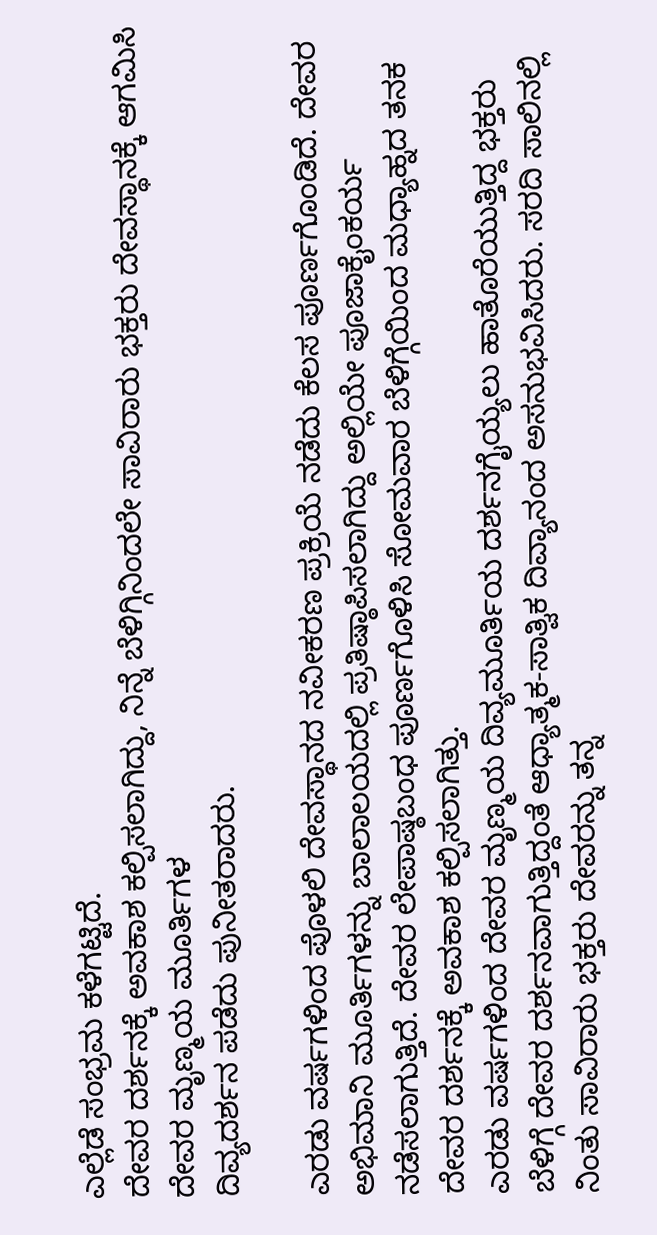ಎಲ್ಲೆಡೆ ಸಂಭ್ರಮ ಕಳೆಗಟ್ಟಿದೆ.
ದೇವರ ದರ್ಶನಕ್ಕೆ ಅವಕಾಶ ಕಲ್ಪಿಸಲಾಗಿದ್ದು, ನಿನ್ನೆ ಬೆಳಿಗ್ಗಿನಿಂದಲೇ ಸಾವಿರಾರು ಭಕ್ತರು ದೇವಸ್ಥಾನಕ್ಕೆ ಆಗಮಿಸಿ ದೇವರ ಮೃಣ್ಮಯ ಮೂರ್ತಿಗಳ
ದಿವ್ಯದರ್ಶನ ಪಡೆದು ಪುನೀತರಾದರು.

ಎರಡು ವರ್ಷಗಳಿಂದ ಪೊಳಲಿ ದೇವಸ್ಥಾನದ ನವೀಕರಣ ಪ್ರಕ್ರಿಯೆ ನಡೆದು ಕೆಲಸ ಪೂರ್ಣಗೊಂಡಿದೆ. ದೇವರ ಅಭಿಮಾನಿ ಮೂರ್ತಿಗಳನ್ನು ಬಾಲಾಲಯದಲ್ಲಿ ಪ್ರತಿಷ್ಠಾಪಿಸಲಾಗಿದ್ದು ಅಲ್ಲಿಯೇ ಪೂಜಾಕೈಂಕರ್ಯ ನಡೆಸಲಾಗುತ್ತಿದೆ. ದೇವರ ಲೇಪಾಷ್ಠಬಂಧ ಪೂರ್ಣಗೊಳಿಸಿ ಸೋಮವಾರ ಬೆಳಿಗ್ಗೆಯಿಂದ ಮಧ್ಯಾಹ್ನದ ತನಕ ದೇವರ ದರ್ಶನಕ್ಕೆ ಅವಕಾಶ ಕಲ್ಪಿಸಲಾಗಿತ್ತು.
ಎರಡು ವರ್ಷಗಳಿಂದ ದೇವರ ಮೃಣ್ಮಯ ದಿವ್ಯಮೂರ್ತಿಯ ದರ್ಶನಗೈಯ್ಯಲು ಹಾತೊರೆಯುತ್ತಿದ್ದ ಭಕ್ತರು ಬೆಳಿಗ್ಗೆ ದೇವರ ದರ್ಶನವಾಗುತ್ತಿದ್ದಂತೆ ಆಧ್ಯಾತ್ಮಕ-ಸಾತ್ವಿಕ ದಿವ್ಯಾನಂದ ಅಸನುಭವಿಸಿದರು. ಸರದಿ ಸಾಲಿನಲ್ಲಿ ನಿಂತು ಸಾವಿರಾರು ಭಕ್ತರು ದೇವರನ್ನು ತನ್ನ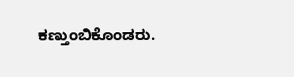ಕಣ್ತುಂಬಿಕೊಂಡರು.